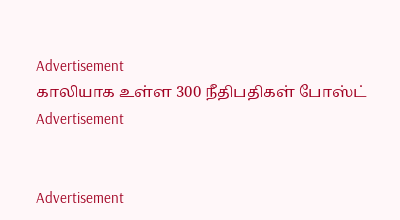Advertisement
காலியாக உள்ள 300 நீதிபதிகள் போஸ்ட்
Advertisement


Advertisement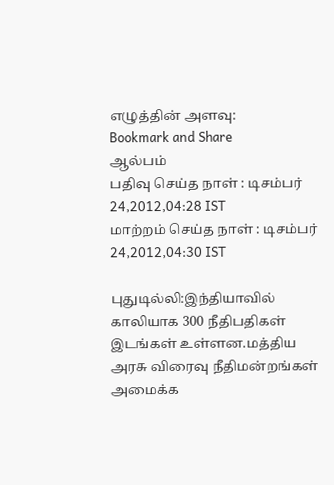எழுத்தின் அளவு:
Bookmark and Share
ஆல்பம்
பதிவு செய்த நாள் : டிசம்பர் 24,2012,04:28 IST
மாற்றம் செய்த நாள் : டிசம்பர் 24,2012,04:30 IST

புதுடில்லி:இந்தியாவில் காலியாக 300 நீதிபதிகள் இடங்கள் உள்ளன.மத்திய அரசு விரைவு நீதிமன்றங்கள் அமைக்க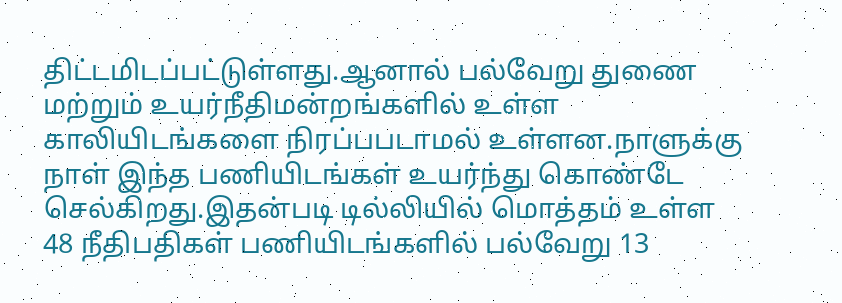திட்டமிடப்பட்டுள்ளது.ஆனால் பல்வேறு துணை மற்றும் உயர்நீதிமன்றங்களில் உள்ள காலியிடங்களை நிரப்பபடாமல் உள்ளன.நாளுக்கு நாள் இந்த பணியிடங்கள் உயர்ந்து கொண்‌டே செல்கிறது.இதன்படி டில்லியில் மொத்தம் உள்ள 48 நீதிபதிகள் பணியிடங்களில் பல்வேறு 13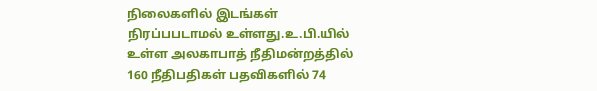நிலைகளில் இடங்கள் நிரப்பபடாமல் உள்ளது.உ.பி.யில் உள்ள அலகாபாத் நீதிமன்றத்தில் 160 நீதிபதிகள் பதவிகளில் 74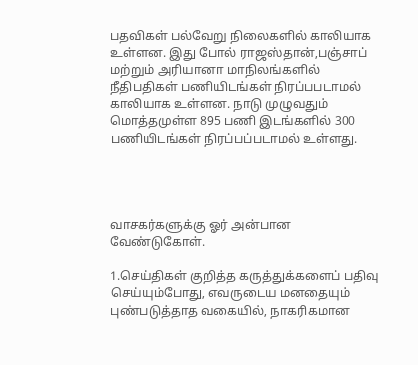பதவிகள் பல்வேறு நிலைகளில் காலியாக உள்ளன. இது போல் ராஜஸ்தான்,பஞ்சாப் மற்றும் அரியானா மாநிலங்களில் நீதிபதிகள் பணியிடங்கள் நிரப்பபடாமல் காலியாக உள்ளன. நாடு முழுவதும் மொத்தமுள்ள 895 பணி இடங்களில் 300 பணியிடங்கள் நிரப்பப்படாமல் உள்ளது.




வாசகர்களுக்கு ஓர் அன்பான வேண்டுகோள்.

1.செய்திகள் குறித்த கருத்துக்களைப் பதிவு செய்யும்போது, எவருடைய மனதையும் புண்படுத்தாத வகையில், நாகரிகமான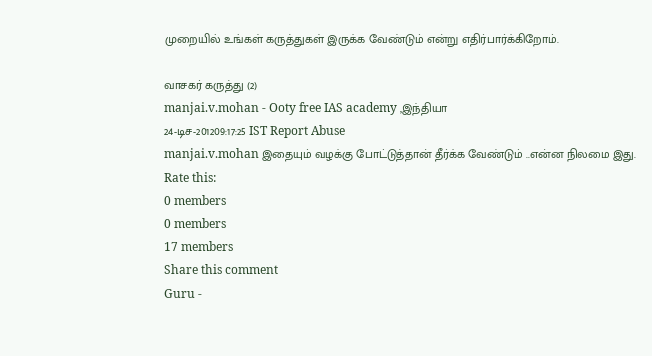முறையில் உங்கள் கருத்துகள் இருக்க வேண்டும் என்று எதிர்பார்க்கிறோம்.

வாசகர் கருத்து (2)
manjai.v.mohan - Ooty free IAS academy ,இந்தியா
24-டிச-201209:17:25 IST Report Abuse
manjai.v.mohan இதையும் வழக்கு போட்டுத்தான் தீர்க்க வேண்டும் ..என்ன நிலமை இது.
Rate this:
0 members
0 members
17 members
Share this comment
Guru -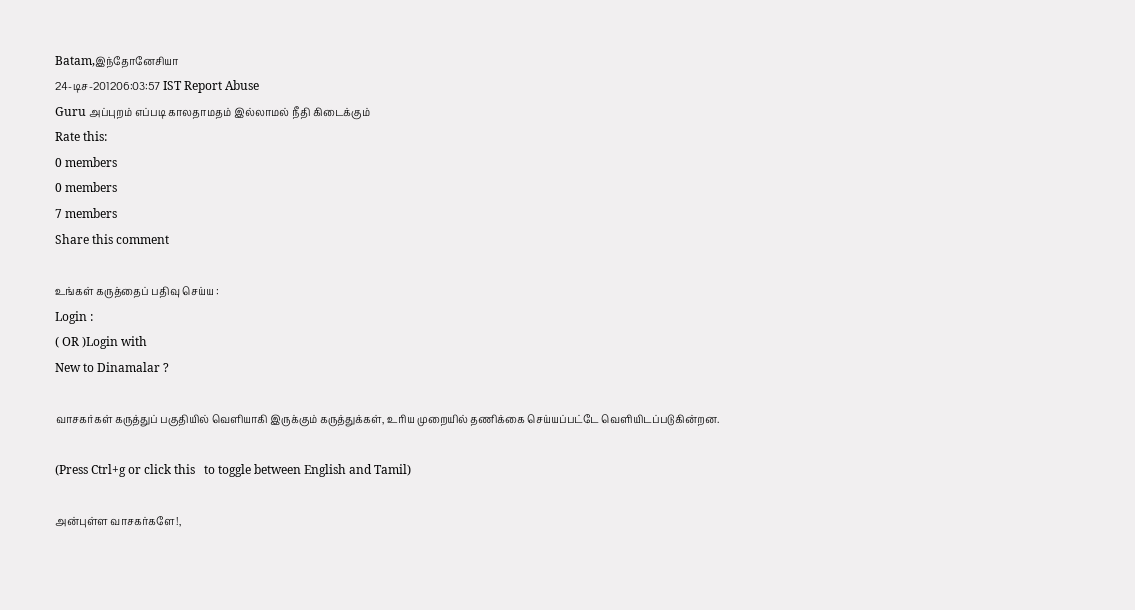Batam,இந்தோனேசியா
24-டிச-201206:03:57 IST Report Abuse
Guru அப்புறம் எப்படி காலதாமதம் இல்லாமல் நீதி கிடைக்கும்
Rate this:
0 members
0 members
7 members
Share this comment

உங்கள் கருத்தைப் பதிவு செய்ய :
Login :
( OR )Login with
New to Dinamalar ?

வாசகர்கள் கருத்துப் பகுதியில் வெளியாகி இருக்கும் கருத்துக்கள், உரிய முறையில் தணிக்கை செய்யப்பட்டே வெளியி‌டப்படுகின்றன.

(Press Ctrl+g or click this   to toggle between English and Tamil)

அன்புள்ள வாசகர்களே!,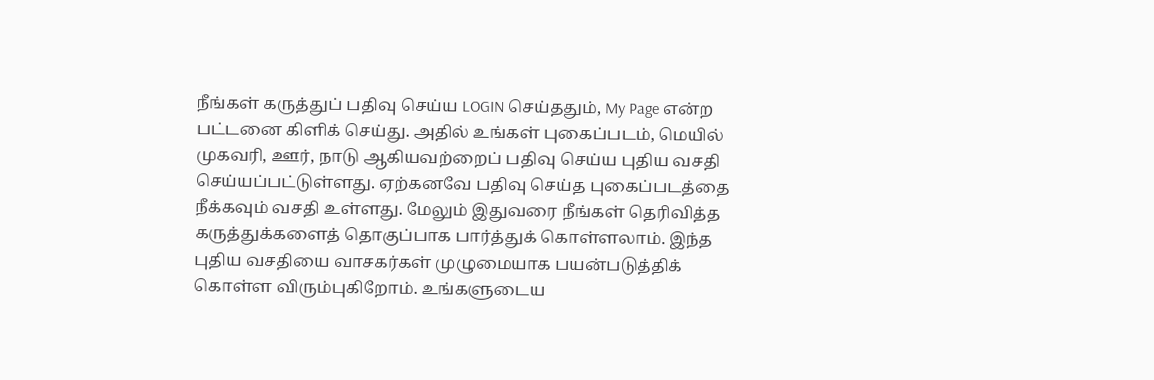நீங்கள் கருத்துப் பதிவு செய்ய LOGIN செய்ததும், My Page என்ற பட்டனை கிளிக் செய்து. அதில் உங்கள் புகைப்படம், மெயில் முகவரி, ஊர், நாடு ஆகியவற்றைப் பதிவு செய்ய புதிய வசதி செய்யப்பட்டுள்ளது. ஏற்கனவே பதிவு செய்த புகைப்படத்தை நீக்கவும் வசதி உள்ளது. மேலும் இதுவரை நீங்கள் தெரிவித்த கருத்துக்களைத் தொகுப்பாக பார்த்துக் கொள்ளலாம். இந்த புதிய வசதியை வாசகர்கள் முழுமையாக பயன்படுத்திக் கொள்ள விரும்புகிறோம். உங்களுடைய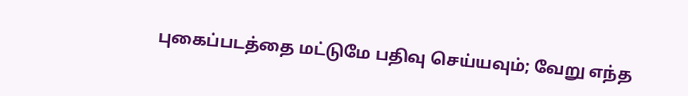புகைப்படத்தை மட்டுமே பதிவு செய்யவும்; வேறு எந்த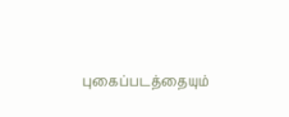புகைப்படத்தையும்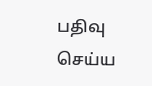பதிவு செய்ய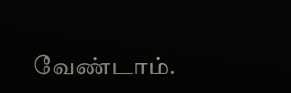வேண்டாம்.